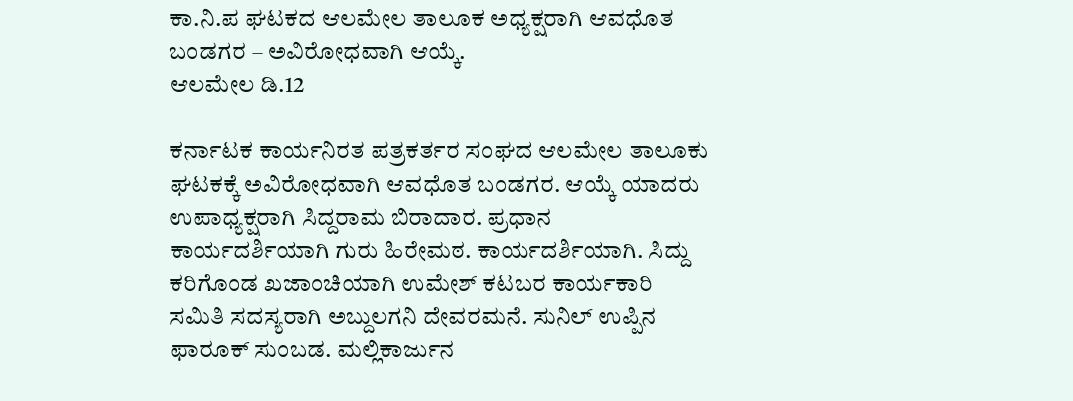ಕಾ.ನಿ.ಪ ಘಟಕದ ಆಲಮೇಲ ತಾಲೂಕ ಅಧ್ಯಕ್ಷರಾಗಿ ಆವಧೊತ ಬಂಡಗರ – ಅವಿರೋಧವಾಗಿ ಆಯ್ಕೆ.
ಆಲಮೇಲ ಡಿ.12

ಕರ್ನಾಟಕ ಕಾರ್ಯನಿರತ ಪತ್ರಕರ್ತರ ಸಂಘದ ಆಲಮೇಲ ತಾಲೂಕು ಘಟಕಕ್ಕೆ ಅವಿರೋಧವಾಗಿ ಆವಧೊತ ಬಂಡಗರ. ಆಯ್ಕೆ ಯಾದರು ಉಪಾಧ್ಯಕ್ಷರಾಗಿ ಸಿದ್ದರಾಮ ಬಿರಾದಾರ. ಪ್ರಧಾನ ಕಾರ್ಯದರ್ಶಿಯಾಗಿ ಗುರು ಹಿರೇಮಠ. ಕಾರ್ಯದರ್ಶಿಯಾಗಿ. ಸಿದ್ದು ಕರಿಗೊಂಡ ಖಜಾಂಚಿಯಾಗಿ ಉಮೇಶ್ ಕಟಬರ ಕಾರ್ಯಕಾರಿ ಸಮಿತಿ ಸದಸ್ಯರಾಗಿ ಅಬ್ದುಲಗನಿ ದೇವರಮನೆ. ಸುನಿಲ್ ಉಪ್ಪಿನ ಫಾರೂಕ್ ಸುಂಬಡ. ಮಲ್ಲಿಕಾರ್ಜುನ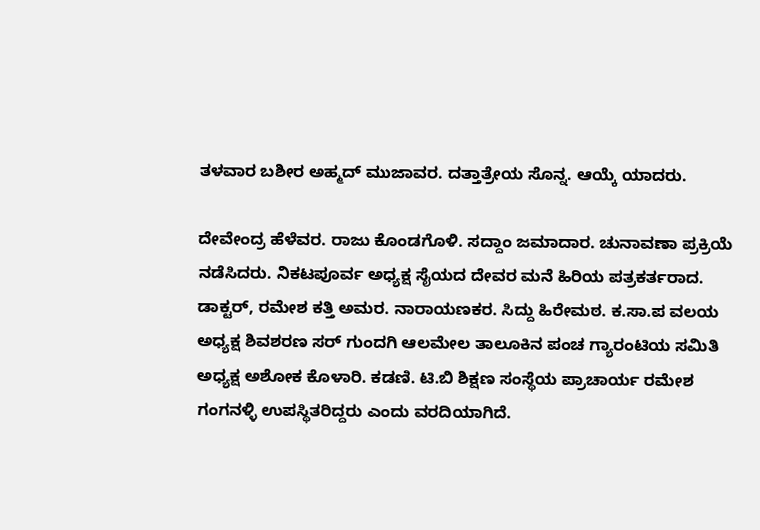ತಳವಾರ ಬಶೀರ ಅಹ್ಮದ್ ಮುಜಾವರ. ದತ್ತಾತ್ರೇಯ ಸೊನ್ನ. ಆಯ್ಕೆ ಯಾದರು.

ದೇವೇಂದ್ರ ಹೆಳೆವರ. ರಾಜು ಕೊಂಡಗೊಳಿ. ಸದ್ದಾಂ ಜಮಾದಾರ. ಚುನಾವಣಾ ಪ್ರಕ್ರಿಯೆ ನಡೆಸಿದರು. ನಿಕಟಪೂರ್ವ ಅಧ್ಯಕ್ಷ ಸೈಯದ ದೇವರ ಮನೆ ಹಿರಿಯ ಪತ್ರಕರ್ತರಾದ. ಡಾಕ್ಟರ್, ರಮೇಶ ಕತ್ತಿ ಅಮರ. ನಾರಾಯಣಕರ. ಸಿದ್ದು ಹಿರೇಮಠ. ಕ.ಸಾ.ಪ ವಲಯ ಅಧ್ಯಕ್ಷ ಶಿವಶರಣ ಸರ್ ಗುಂದಗಿ ಆಲಮೇಲ ತಾಲೂಕಿನ ಪಂಚ ಗ್ಯಾರಂಟಿಯ ಸಮಿತಿ ಅಧ್ಯಕ್ಷ ಅಶೋಕ ಕೊಳಾರಿ. ಕಡಣಿ. ಟಿ.ಬಿ ಶಿಕ್ಷಣ ಸಂಸ್ಥೆಯ ಪ್ರಾಚಾರ್ಯ ರಮೇಶ ಗಂಗನಳ್ಳಿ ಉಪಸ್ಥಿತರಿದ್ದರು ಎಂದು ವರದಿಯಾಗಿದೆ.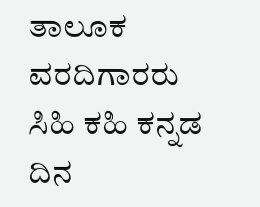ತಾಲೂಕ ವರದಿಗಾರರು ಸಿಹಿ ಕಹಿ ಕನ್ನಡ ದಿನ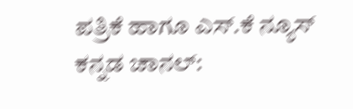ಪತ್ರಿಕೆ ಹಾಗೂ ಎಸ್.ಕೆ ನ್ಯೂಸ್ ಕನ್ನಡ ಚಾನಲ್: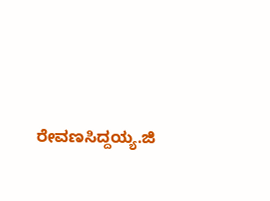ರೇವಣಸಿದ್ದಯ್ಯ.ಜಿ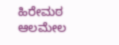ಹಿರೇಮಠ ಆಲಮೇಲ